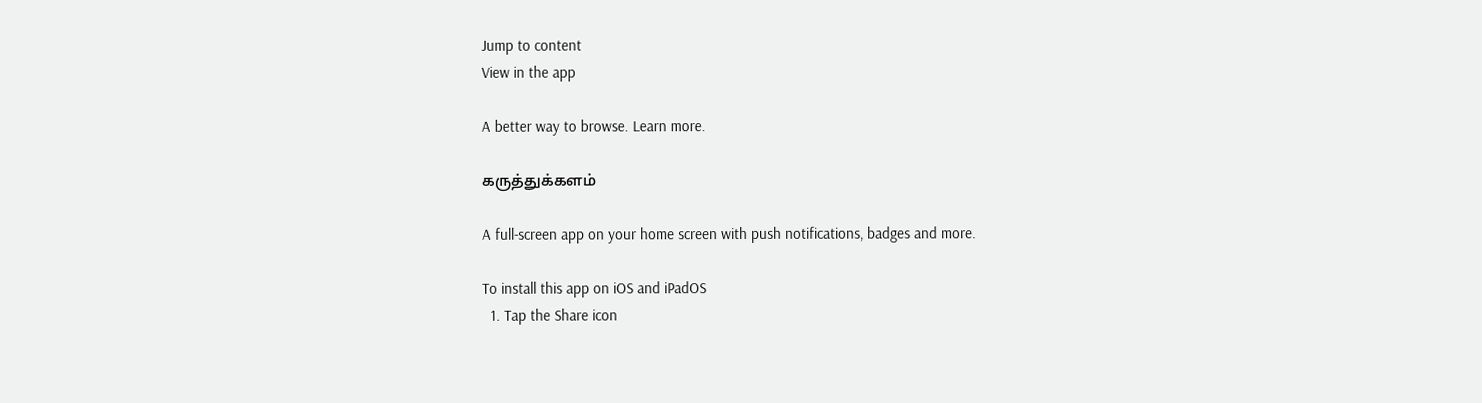Jump to content
View in the app

A better way to browse. Learn more.

கருத்துக்களம்

A full-screen app on your home screen with push notifications, badges and more.

To install this app on iOS and iPadOS
  1. Tap the Share icon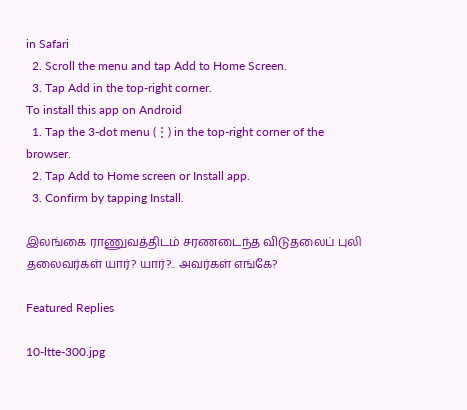in Safari
  2. Scroll the menu and tap Add to Home Screen.
  3. Tap Add in the top-right corner.
To install this app on Android
  1. Tap the 3-dot menu (⋮) in the top-right corner of the browser.
  2. Tap Add to Home screen or Install app.
  3. Confirm by tapping Install.

இலங்கை ராணுவத்திடம் சரணடைந்த விடுதலைப் புலி தலைவர்கள் யார்? யார்?.. அவர்கள் எங்கே?

Featured Replies

10-ltte-300.jpg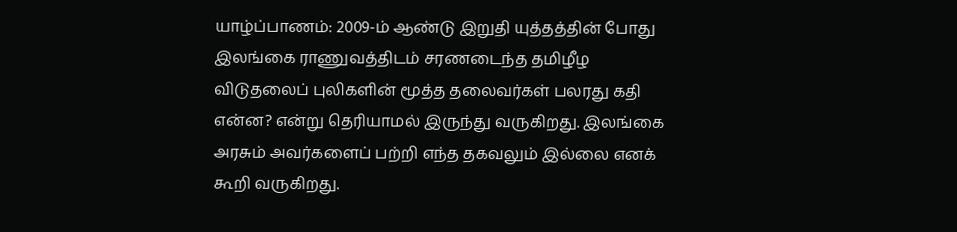யாழ்ப்பாணம்: 2009-ம் ஆண்டு இறுதி யுத்தத்தின் போது இலங்கை ராணுவத்திடம் சரணடைந்த தமிழீழ விடுதலைப் புலிகளின் மூத்த தலைவர்கள் பலரது கதி என்ன? என்று தெரியாமல் இருந்து வருகிறது. இலங்கை அரசும் அவர்களைப் பற்றி எந்த தகவலும் இல்லை எனக் கூறி வருகிறது.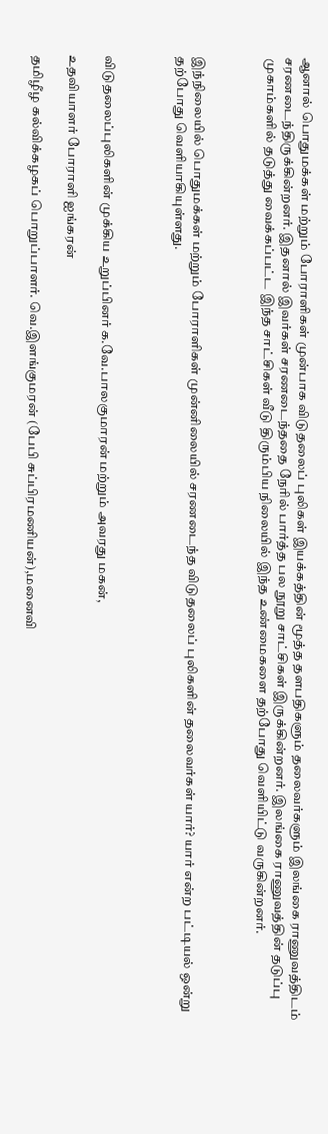ஆனால் பொதுமக்கள் மற்றும் போராளிகள் முன்பாக விடுதலைப் புலிகள் இயக்கத்தின் மூத்த தளபதிகளும் தலைவர்களும் இலங்கை ராணுவத்திடம் சரணடைந்திருக்கின்றனர். இதனால் இவர்கள் சரணடைந்ததை நேரில் பார்த்த பல நூறு சாட்சிகள் இருக்கின்றனர். இலங்கை ராணுவத்தின் தடுப்பு முகாம்களில் தடுத்து வைக்கப்பட்ட இந்த சாட்சிகள் வீடு திரும்பிய நிலையில் இந்த உண்மைகளை தற்போது வெளியிட்டு வருகின்றனர்.



இந்நிலையில் பொதுமக்கள் மற்றும் போராளிகள் முன்னிலையில் சரணடைந்த விடுதலைப் புலிகளின் தலைவர்கள் யார்? யார் என்ற பட்டியல் ஒன்று தற்போது வெளியாகியுள்ளது.



விடுதலைப்புலிகளின் முக்கிய உறுப்பினர் க.வே.பாலகுமாரன் மற்றும் அவரது மகன்,

உதவியாளர் போராளி ஐங்கரன்

தமிழீழ கல்விக்கழகப் பொறுப்பாளர். வெ.இளங்குமரன் (பேபி சுப்பிரமணியன்),மனைவி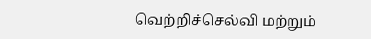வெற்றிச்செல்வி மற்றும்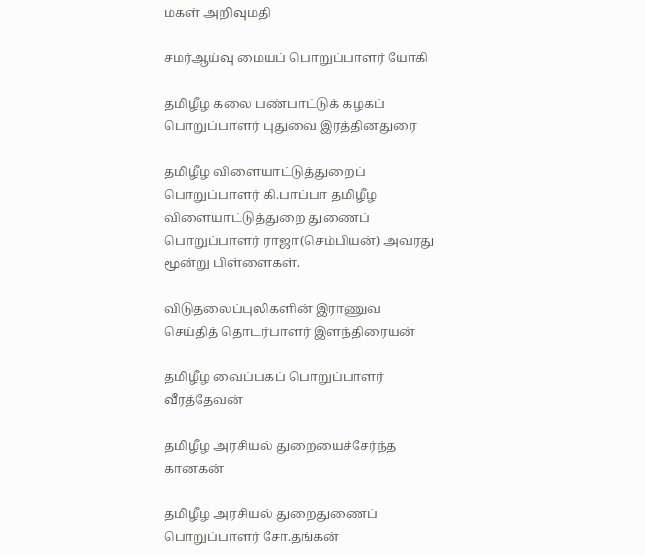மகள் அறிவுமதி

சமர்ஆய்வு மையப் பொறுப்பாளர் யோகி

தமிழீழ கலை பண்பாட்டுக் கழகப் பொறுப்பாளர் புதுவை இரத்தினதுரை

தமிழீழ விளையாட்டுத்துறைப் பொறுப்பாளர் கி.பாப்பா தமிழீழ விளையாட்டுத்துறை துணைப் பொறுப்பாளர் ராஜா(செம்பியன்) அவரது மூன்று பிள்ளைகள்.

விடுதலைப்புலிகளின் இராணுவ செய்தித் தொடர்பாளர் இளந்திரையன்

தமிழீழ வைப்பகப் பொறுப்பாளர் வீரத்தேவன்

தமிழீழ அரசியல் துறையைச்சேர்ந்த கானகன்

தமிழீழ அரசியல் துறைதுணைப் பொறுப்பாளர் சோ.தங்கன்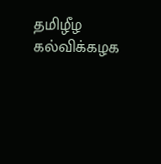தமிழீழ கல்விக்கழக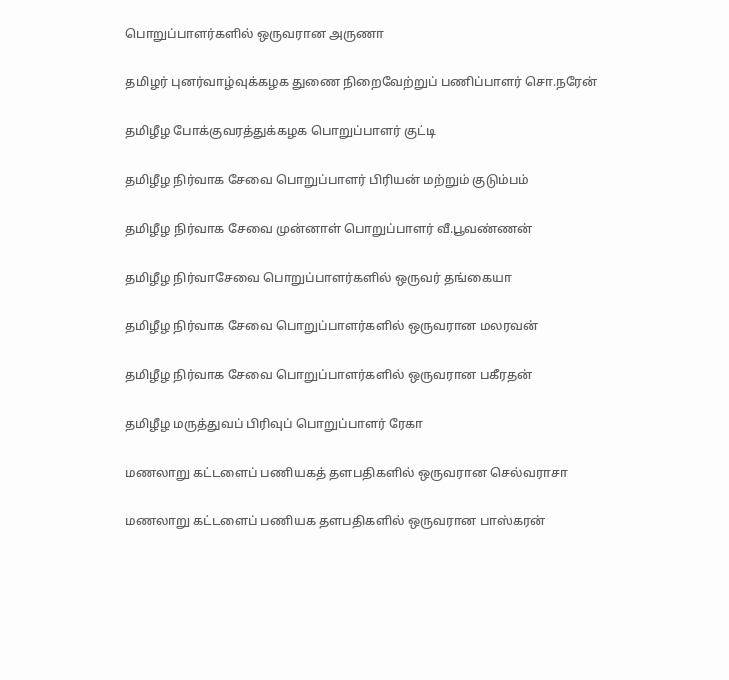பொறுப்பாளர்களில் ஒருவரான அருணா

தமிழர் புனர்வாழ்வுக்கழக துணை நிறைவேற்றுப் பணிப்பாளர் சொ.நரேன்

தமிழீழ போக்குவரத்துக்கழக பொறுப்பாளர் குட்டி

தமிழீழ நிர்வாக சேவை பொறுப்பாளர் பிரியன் மற்றும் குடும்பம்

தமிழீழ நிர்வாக சேவை முன்னாள் பொறுப்பாளர் வீ.பூவண்ணன்

தமிழீழ நிர்வாசேவை பொறுப்பாளர்களில் ஒருவர் தங்கையா

தமிழீழ நிர்வாக சேவை பொறுப்பாளர்களில் ஒருவரான மலரவன்

தமிழீழ நிர்வாக சேவை பொறுப்பாளர்களில் ஒருவரான பகீரதன்

தமிழீழ மருத்துவப் பிரிவுப் பொறுப்பாளர் ரேகா

மணலாறு கட்டளைப் பணியகத் தளபதிகளில் ஒருவரான செல்வராசா

மணலாறு கட்டளைப் பணியக தளபதிகளில் ஒருவரான பாஸ்கரன்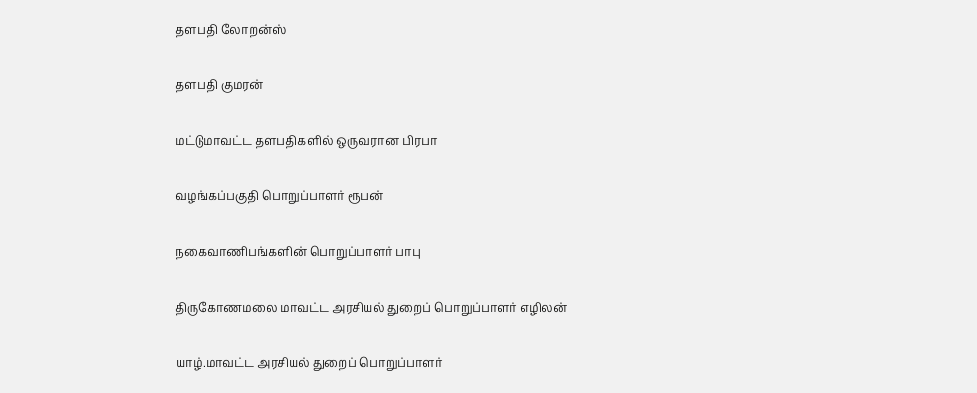தளபதி லோறன்ஸ்

தளபதி குமரன்

மட்டுமாவட்ட தளபதிகளில் ஒருவரான பிரபா

வழங்கப்பகுதி பொறுப்பாளர் ரூபன்

நகைவாணிபங்களின் பொறுப்பாளர் பாபு

திருகோணமலை மாவட்ட அரசியல் துறைப் பொறுப்பாளர் எழிலன்

யாழ்.மாவட்ட அரசியல் துறைப் பொறுப்பாளர்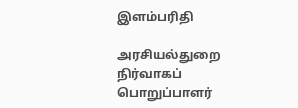இளம்பரிதி

அரசியல்துறை நிர்வாகப் பொறுப்பாளர்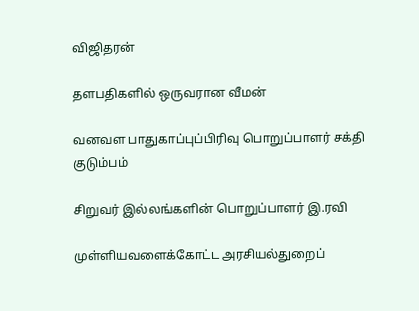விஜிதரன்

தளபதிகளில் ஒருவரான வீமன்

வனவள பாதுகாப்புப்பிரிவு பொறுப்பாளர் சக்தி குடும்பம்

சிறுவர் இல்லங்களின் பொறுப்பாளர் இ.ரவி

முள்ளியவளைக்கோட்ட அரசியல்துறைப்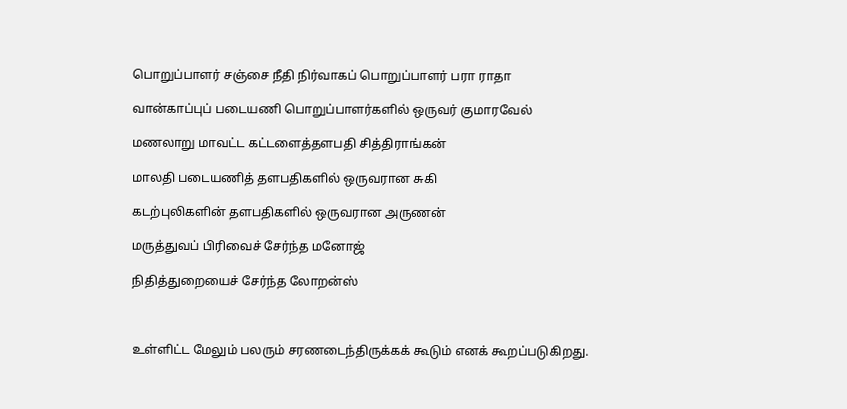பொறுப்பாளர் சஞ்சை நீதி நிர்வாகப் பொறுப்பாளர் பரா ராதா

வான்காப்புப் படையணி பொறுப்பாளர்களில் ஒருவர் குமாரவேல்

மணலாறு மாவட்ட கட்டளைத்தளபதி சித்திராங்கன்

மாலதி படையணித் தளபதிகளில் ஒருவரான சுகி

கடற்புலிகளின் தளபதிகளில் ஒருவரான அருணன்

மருத்துவப் பிரிவைச் சேர்ந்த மனோஜ்

நிதித்துறையைச் சேர்ந்த லோறன்ஸ்



உள்ளிட்ட மேலும் பலரும் சரணடைந்திருக்கக் கூடும் எனக் கூறப்படுகிறது.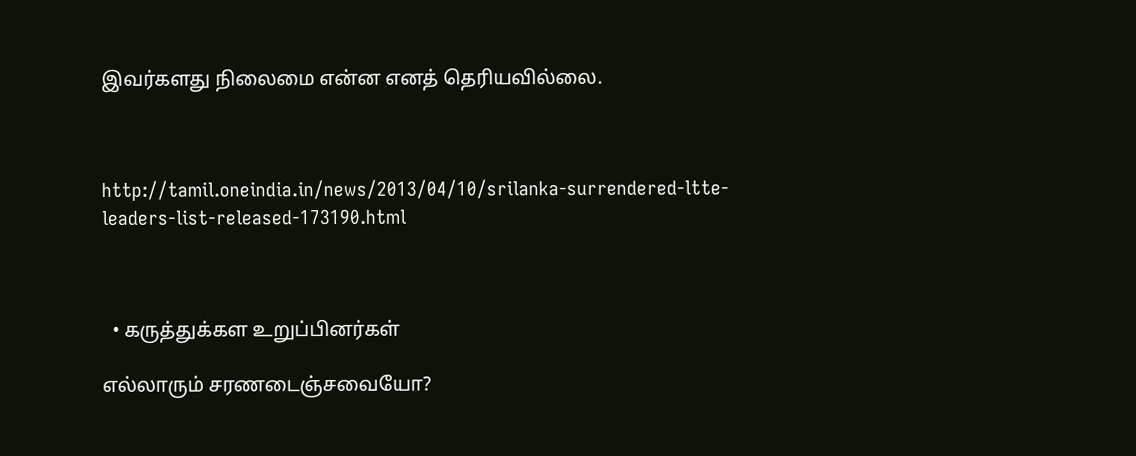இவர்களது நிலைமை என்ன எனத் தெரியவில்லை.



http://tamil.oneindia.in/news/2013/04/10/srilanka-surrendered-ltte-leaders-list-released-173190.html



  • கருத்துக்கள உறுப்பினர்கள்

எல்லாரும் சரணடைஞ்சவையோ?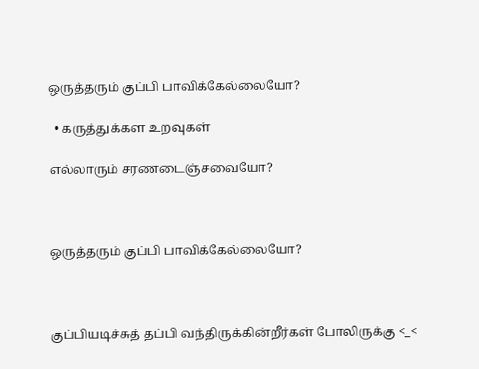ஒருத்தரும் குப்பி பாவிக்கேல்லையோ?

  • கருத்துக்கள உறவுகள்

எல்லாரும் சரணடைஞ்சவையோ?



ஒருத்தரும் குப்பி பாவிக்கேல்லையோ?



குப்பியடிச்சுத் தப்பி வந்திருக்கின்றீர்கள் போலிருக்கு <_<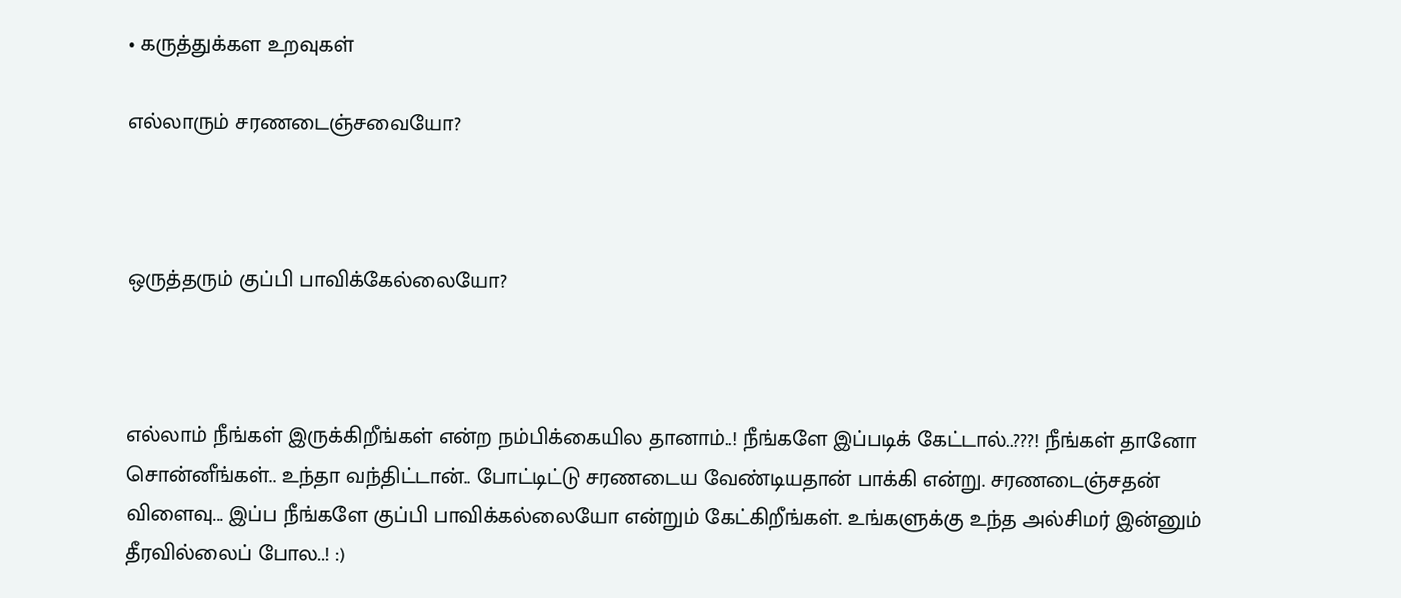• கருத்துக்கள உறவுகள்

எல்லாரும் சரணடைஞ்சவையோ?



ஒருத்தரும் குப்பி பாவிக்கேல்லையோ?



எல்லாம் நீங்கள் இருக்கிறீங்கள் என்ற நம்பிக்கையில தானாம்..! நீங்களே இப்படிக் கேட்டால்..???! நீங்கள் தானோ சொன்னீங்கள்.. உந்தா வந்திட்டான்.. போட்டிட்டு சரணடைய வேண்டியதான் பாக்கி என்று. சரணடைஞ்சதன் விளைவு... இப்ப நீங்களே குப்பி பாவிக்கல்லையோ என்றும் கேட்கிறீங்கள். உங்களுக்கு உந்த அல்சிமர் இன்னும் தீரவில்லைப் போல..! :)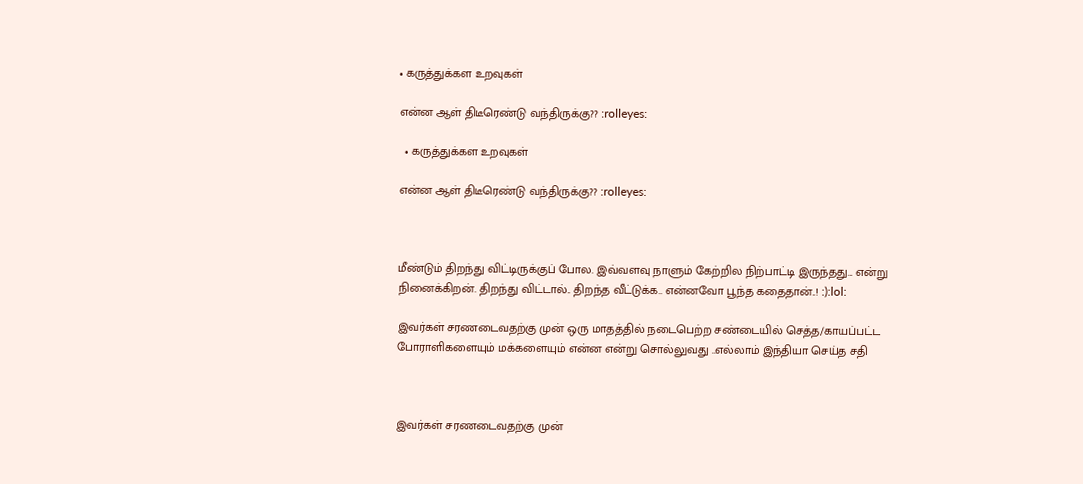• கருத்துக்கள உறவுகள்

என்ன ஆள் திடீரெண்டு வந்திருக்கு?? :rolleyes:

  • கருத்துக்கள உறவுகள்

என்ன ஆள் திடீரெண்டு வந்திருக்கு?? :rolleyes:



மீண்டும் திறந்து விட்டிருக்குப் போல. இவ்வளவு நாளும் கேற்றில நிற்பாட்டி இருந்தது... என்று நினைக்கிறன். திறந்து விட்டால்.. திறந்த வீட்டுக்க.. என்னவோ பூந்த கதைதான்..! :):lol:

இவர்கள் சரணடைவதற்கு முன் ஒரு மாதத்தில் நடைபெற்ற சண்டையில் செத்த/காயப்பட்ட போராளிகளையும் மக்களையும் என்ன என்று சொல்லுவது ..எல்லாம் இந்தியா செய்த சதி



இவர்கள் சரணடைவதற்கு முன்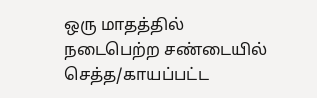ஒரு மாதத்தில் நடைபெற்ற சண்டையில் செத்த/காயப்பட்ட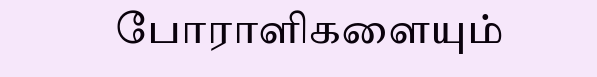போராளிகளையும்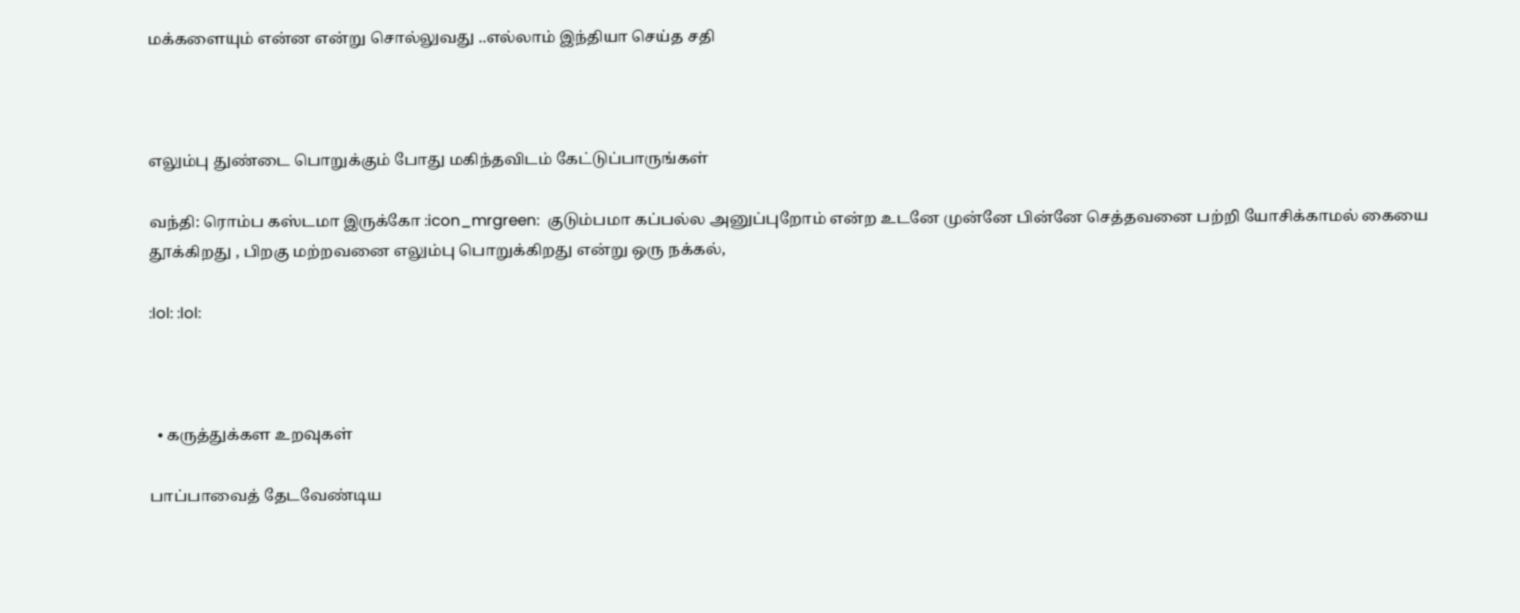மக்களையும் என்ன என்று சொல்லுவது ..எல்லாம் இந்தியா செய்த சதி



எலும்பு துண்டை பொறுக்கும் போது மகிந்தவிடம் கேட்டுப்பாருங்கள்

வந்தி: ரொம்ப கஸ்டமா இருக்கோ :icon_mrgreen:  குடும்பமா கப்பல்ல அனுப்புறோம் என்ற உடனே முன்னே பின்னே செத்தவனை பற்றி யோசிக்காமல் கையை தூக்கிறது , பிறகு மற்றவனை எலும்பு பொறுக்கிறது என்று ஒரு நக்கல்,

:lol: :lol:



  • கருத்துக்கள உறவுகள்

பாப்பாவைத் தேடவேண்டிய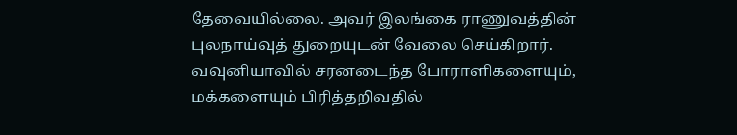தேவையில்லை. அவர் இலங்கை ராணுவத்தின் புலநாய்வுத் துறையுடன் வேலை செய்கிறார். வவுனியாவில் சரனடைந்த போராளிகளையும், மக்களையும் பிரித்தறிவதில்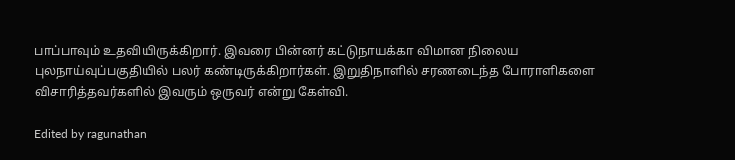பாப்பாவும் உதவியிருக்கிறார். இவரை பின்னர் கட்டுநாயக்கா விமான நிலைய புலநாய்வுப்பகுதியில் பலர் கண்டிருக்கிறார்கள். இறுதிநாளில் சரணடைந்த போராளிகளை விசாரித்தவர்களில் இவரும் ஒருவர் என்று கேள்வி.

Edited by ragunathan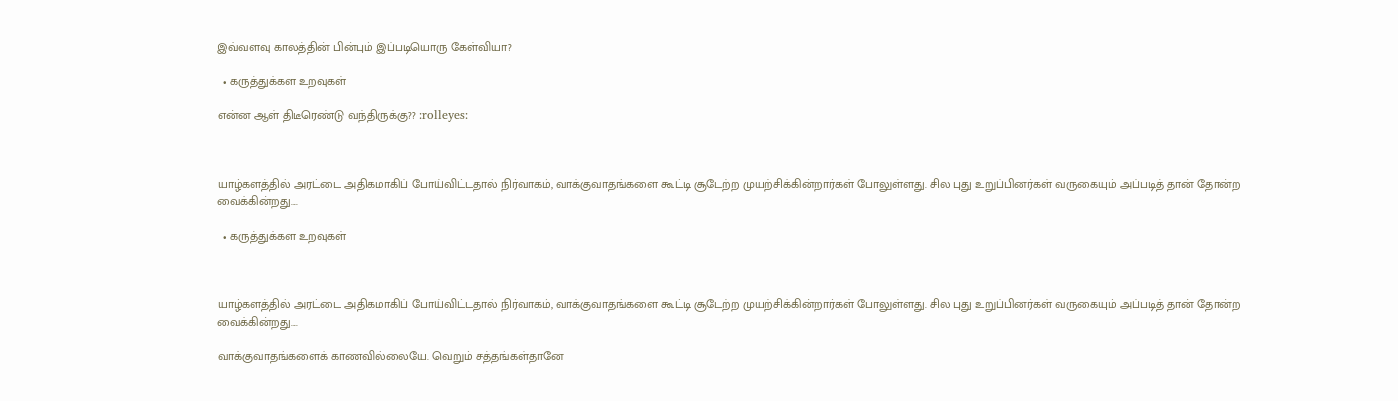இவ்வளவு காலத்தின் பின்பும் இப்படியொரு கேள்வியா?

  • கருத்துக்கள உறவுகள்

என்ன ஆள் திடீரெண்டு வந்திருக்கு?? :rolleyes:



யாழ்களத்தில் அரட்டை அதிகமாகிப் போய்விட்டதால் நிர்வாகம், வாக்குவாதங்களை கூட்டி சூடேற்ற முயற்சிக்கின்றார்கள் போலுள்ளது. சில புது உறுப்பினர்கள் வருகையும் அப்படித் தான் தோன்ற வைக்கின்றது....

  • கருத்துக்கள உறவுகள்



யாழ்களத்தில் அரட்டை அதிகமாகிப் போய்விட்டதால் நிர்வாகம், வாக்குவாதங்களை கூட்டி சூடேற்ற முயற்சிக்கின்றார்கள் போலுள்ளது. சில புது உறுப்பினர்கள் வருகையும் அப்படித் தான் தோன்ற வைக்கின்றது....

வாக்குவாதங்களைக் காணவில்லையே. வெறும் சத்தங்கள்தானே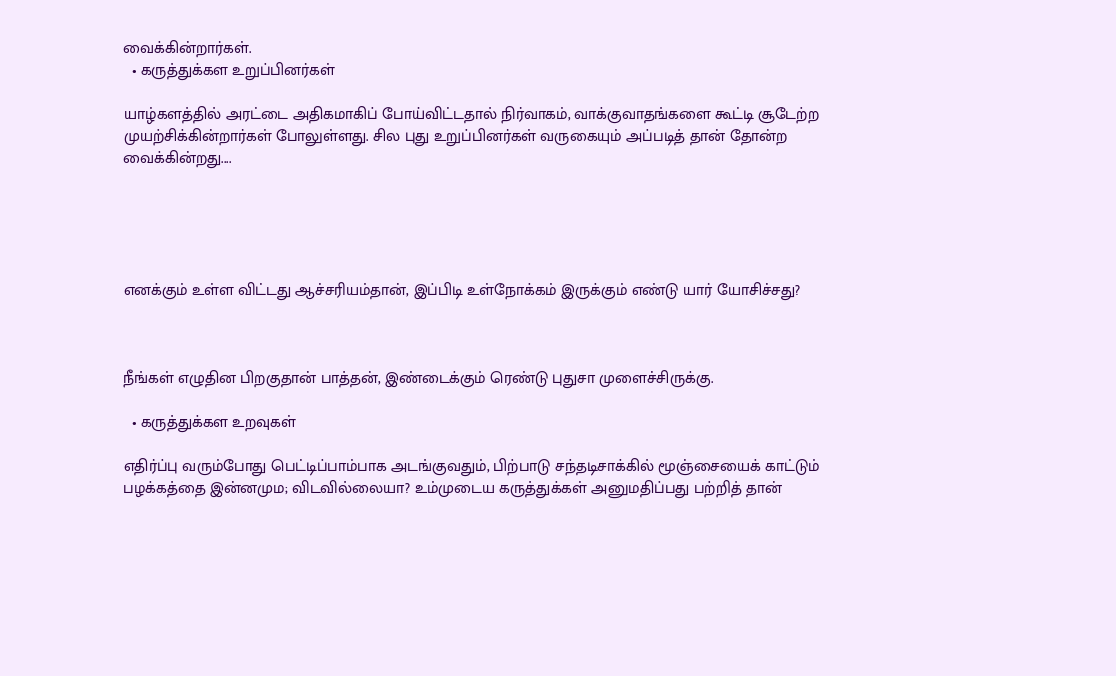வைக்கின்றார்கள்.
  • கருத்துக்கள உறுப்பினர்கள்

யாழ்களத்தில் அரட்டை அதிகமாகிப் போய்விட்டதால் நிர்வாகம், வாக்குவாதங்களை கூட்டி சூடேற்ற முயற்சிக்கின்றார்கள் போலுள்ளது. சில புது உறுப்பினர்கள் வருகையும் அப்படித் தான் தோன்ற வைக்கின்றது....





எனக்கும் உள்ள விட்டது ஆச்சரியம்தான், இப்பிடி உள்நோக்கம் இருக்கும் எண்டு யார் யோசிச்சது?



நீங்கள் எழுதின பிறகுதான் பாத்தன், இண்டைக்கும் ரெண்டு புதுசா முளைச்சிருக்கு.

  • கருத்துக்கள உறவுகள்

எதிர்ப்பு வரும்போது பெட்டிப்பாம்பாக அடங்குவதும், பிற்பாடு சந்தடிசாக்கில் மூஞ்சையைக் காட்டும் பழக்கத்தை இன்னமும; விடவில்லையா? உம்முடைய கருத்துக்கள் அனுமதிப்பது பற்றித் தான்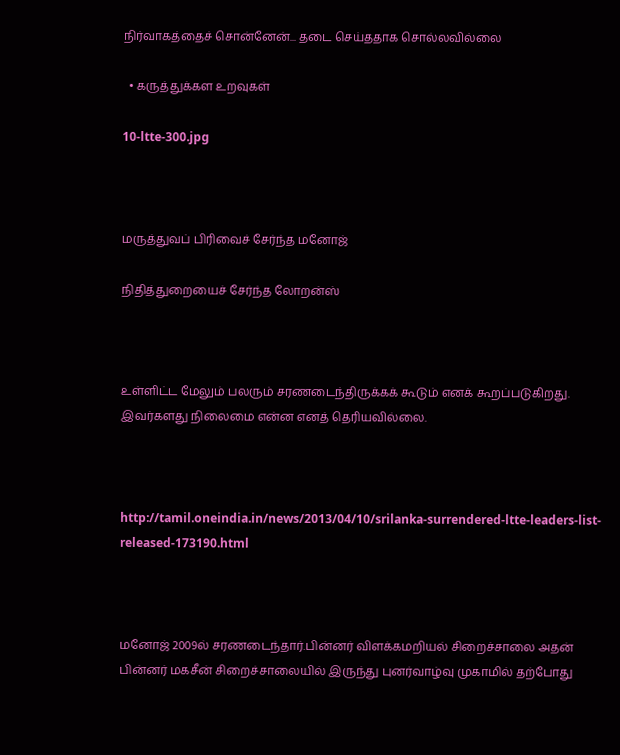நிர்வாகத்தைச் சொன்னேன்... தடை செய்ததாக சொல்லவில்லை

  • கருத்துக்கள உறவுகள்

10-ltte-300.jpg



மருத்துவப் பிரிவைச் சேர்ந்த மனோஜ்

நிதித்துறையைச் சேர்ந்த லோறன்ஸ்



உள்ளிட்ட மேலும் பலரும் சரணடைந்திருக்கக் கூடும் எனக் கூறப்படுகிறது. இவர்களது நிலைமை என்ன எனத் தெரியவில்லை.



http://tamil.oneindia.in/news/2013/04/10/srilanka-surrendered-ltte-leaders-list-released-173190.html



மனோஜ் 2009ல் சரணடைந்தார்.பின்னர் விளக்கமறியல் சிறைச்சாலை அதன் பின்னர் மகசீன் சிறைச்சாலையில் இருந்து புனர்வாழ்வு முகாமில் தற்போது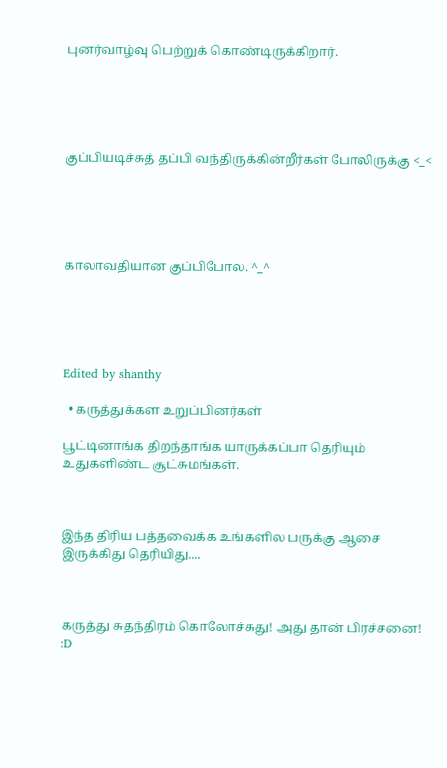புனர்வாழ்வு பெற்றுக் கொண்டிருக்கிறார்.





குப்பியடிச்சுத் தப்பி வந்திருக்கின்றீர்கள் போலிருக்கு <_<





காலாவதியான குப்பிபோல. ^_^





Edited by shanthy

  • கருத்துக்கள உறுப்பினர்கள்

பூட்டினாங்க திறந்தாங்க யாருக்கப்பா தெரியும் உதுகளிண்ட சூட்சுமங்கள்.



இந்த திரிய பத்தவைக்க உங்களில பருக்கு ஆசை இருக்கிது தெரியிது....



கருத்து சுதந்திரம் கொலோச்சுது! அது தான் பிரச்சனை! :D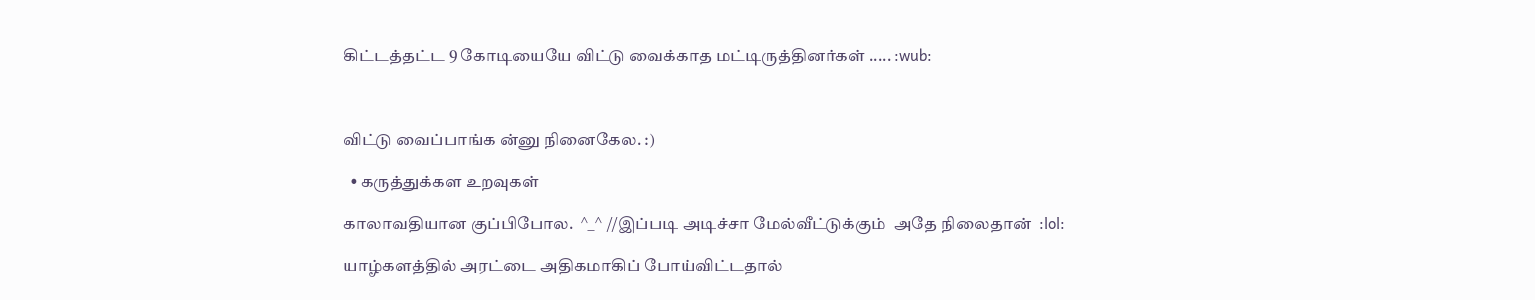கிட்டத்தட்ட 9 கோடியையே விட்டு வைக்காத மட்டிருத்தினர்கள் ..... :wub:



விட்டு வைப்பாங்க ன்னு நினைகேல. :)

  • கருத்துக்கள உறவுகள்

காலாவதியான குப்பிபோல.  ^_^ //இப்படி அடிச்சா மேல்வீட்டுக்கும்  அதே நிலைதான்  :lol:

யாழ்களத்தில் அரட்டை அதிகமாகிப் போய்விட்டதால்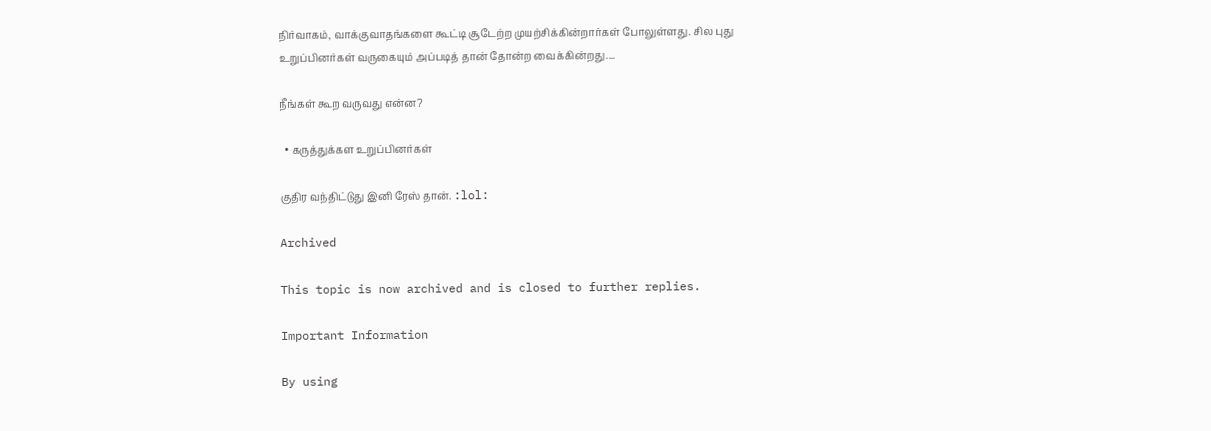நிர்வாகம், வாக்குவாதங்களை கூட்டி சூடேற்ற முயற்சிக்கின்றார்கள் போலுள்ளது. சில புது உறுப்பினர்கள் வருகையும் அப்படித் தான் தோன்ற வைக்கின்றது....

நீங்கள் கூற வருவது என்ன?

  • கருத்துக்கள உறுப்பினர்கள்

குதிர வந்திட்டுது இனி ரேஸ் தான். :lol:

Archived

This topic is now archived and is closed to further replies.

Important Information

By using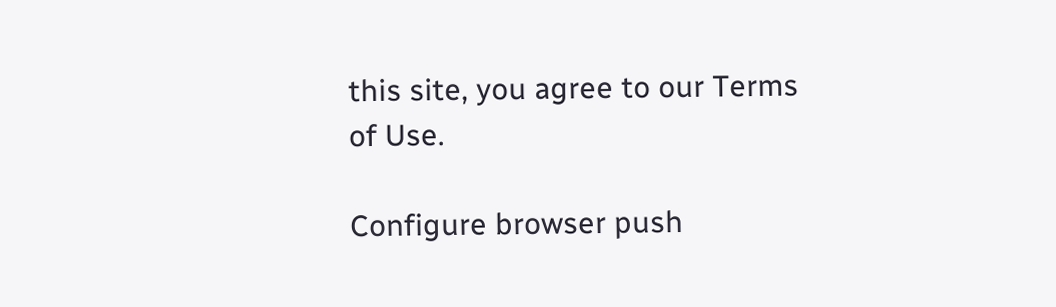this site, you agree to our Terms of Use.

Configure browser push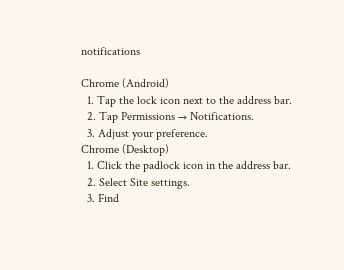notifications

Chrome (Android)
  1. Tap the lock icon next to the address bar.
  2. Tap Permissions → Notifications.
  3. Adjust your preference.
Chrome (Desktop)
  1. Click the padlock icon in the address bar.
  2. Select Site settings.
  3. Find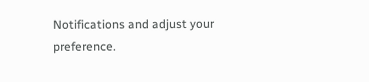Notifications and adjust your preference.